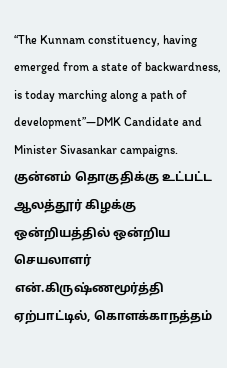“The Kunnam constituency, having emerged from a state of backwardness, is today marching along a path of development”—DMK Candidate and Minister Sivasankar campaigns.
குன்னம் தொகுதிக்கு உட்பட்ட ஆலத்தூர் கிழக்கு ஒன்றியத்தில் ஒன்றிய செயலாளர் என்.கிருஷ்ணமூர்த்தி ஏற்பாட்டில், கொளக்காநத்தம்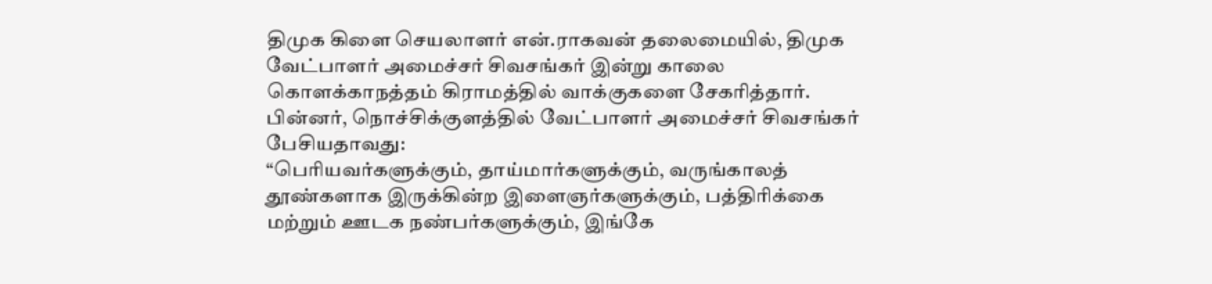திமுக கிளை செயலாளர் என்.ராகவன் தலைமையில், திமுக வேட்பாளர் அமைச்சர் சிவசங்கர் இன்று காலை கொளக்காநத்தம் கிராமத்தில் வாக்குகளை சேகரித்தார். பின்னர், நொச்சிக்குளத்தில் வேட்பாளர் அமைச்சர் சிவசங்கர் பேசியதாவது:
“பெரியவர்களுக்கும், தாய்மார்களுக்கும், வருங்காலத் தூண்களாக இருக்கின்ற இளைஞர்களுக்கும், பத்திரிக்கை மற்றும் ஊடக நண்பர்களுக்கும், இங்கே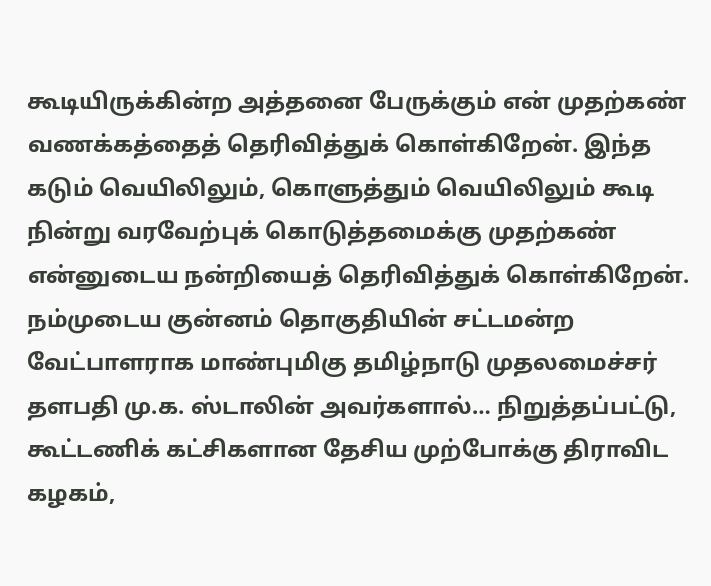கூடியிருக்கின்ற அத்தனை பேருக்கும் என் முதற்கண் வணக்கத்தைத் தெரிவித்துக் கொள்கிறேன். இந்த கடும் வெயிலிலும், கொளுத்தும் வெயிலிலும் கூடி நின்று வரவேற்புக் கொடுத்தமைக்கு முதற்கண் என்னுடைய நன்றியைத் தெரிவித்துக் கொள்கிறேன்.
நம்முடைய குன்னம் தொகுதியின் சட்டமன்ற வேட்பாளராக மாண்புமிகு தமிழ்நாடு முதலமைச்சர் தளபதி மு.க. ஸ்டாலின் அவர்களால்… நிறுத்தப்பட்டு, கூட்டணிக் கட்சிகளான தேசிய முற்போக்கு திராவிட கழகம்,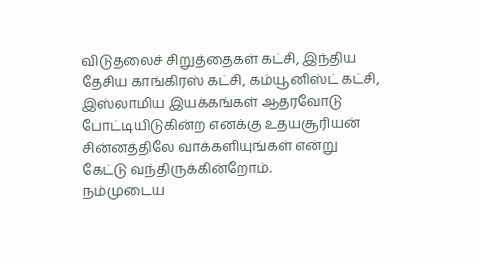விடுதலைச் சிறுத்தைகள் கட்சி, இந்திய தேசிய காங்கிரஸ் கட்சி, கம்யூனிஸ்ட் கட்சி, இஸ்லாமிய இயக்கங்கள் ஆதரவோடு போட்டியிடுகின்ற எனக்கு உதயசூரியன் சின்னத்திலே வாக்களியுங்கள் என்று கேட்டு வந்திருக்கின்றோம்.
நம்முடைய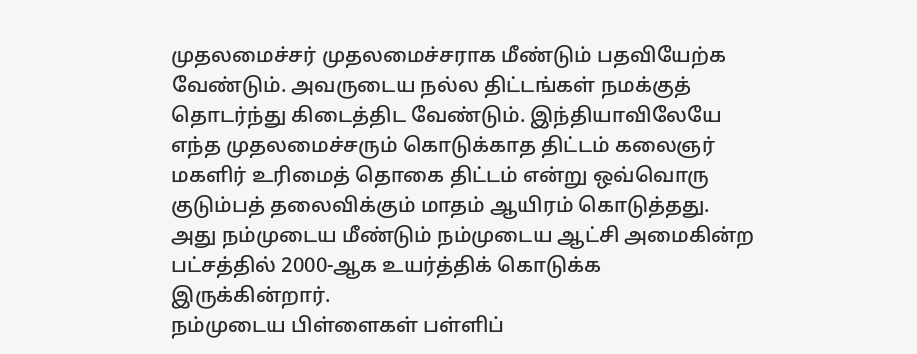முதலமைச்சர் முதலமைச்சராக மீண்டும் பதவியேற்க வேண்டும். அவருடைய நல்ல திட்டங்கள் நமக்குத் தொடர்ந்து கிடைத்திட வேண்டும். இந்தியாவிலேயே எந்த முதலமைச்சரும் கொடுக்காத திட்டம் கலைஞர் மகளிர் உரிமைத் தொகை திட்டம் என்று ஒவ்வொரு குடும்பத் தலைவிக்கும் மாதம் ஆயிரம் கொடுத்தது. அது நம்முடைய மீண்டும் நம்முடைய ஆட்சி அமைகின்ற பட்சத்தில் 2000-ஆக உயர்த்திக் கொடுக்க இருக்கின்றார்.
நம்முடைய பிள்ளைகள் பள்ளிப்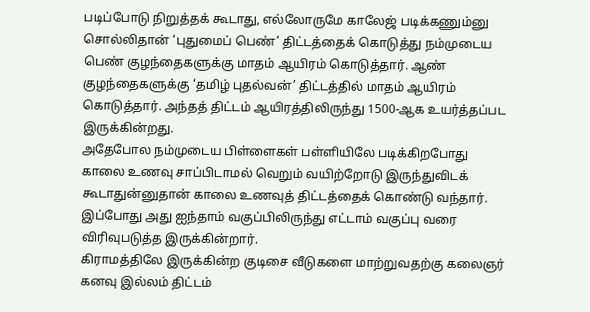படிப்போடு நிறுத்தக் கூடாது, எல்லோருமே காலேஜ் படிக்கணும்னு சொல்லிதான் ‘புதுமைப் பெண்’ திட்டத்தைக் கொடுத்து நம்முடைய பெண் குழந்தைகளுக்கு மாதம் ஆயிரம் கொடுத்தார். ஆண் குழந்தைகளுக்கு ‘தமிழ் புதல்வன்’ திட்டத்தில் மாதம் ஆயிரம் கொடுத்தார். அந்தத் திட்டம் ஆயிரத்திலிருந்து 1500-ஆக உயர்த்தப்பட இருக்கின்றது.
அதேபோல நம்முடைய பிள்ளைகள் பள்ளியிலே படிக்கிறபோது காலை உணவு சாப்பிடாமல் வெறும் வயிற்றோடு இருந்துவிடக் கூடாதுன்னுதான் காலை உணவுத் திட்டத்தைக் கொண்டு வந்தார். இப்போது அது ஐந்தாம் வகுப்பிலிருந்து எட்டாம் வகுப்பு வரை விரிவுபடுத்த இருக்கின்றார்.
கிராமத்திலே இருக்கின்ற குடிசை வீடுகளை மாற்றுவதற்கு கலைஞர் கனவு இல்லம் திட்டம்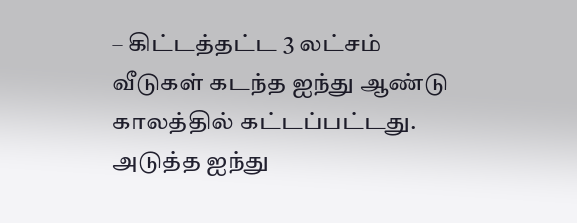– கிட்டத்தட்ட 3 லட்சம் வீடுகள் கடந்த ஐந்து ஆண்டு காலத்தில் கட்டப்பட்டது. அடுத்த ஐந்து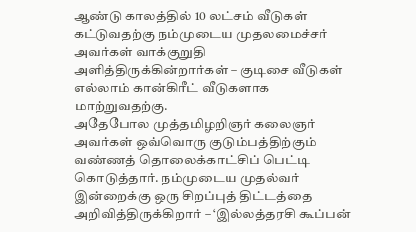ஆண்டு காலத்தில் 10 லட்சம் வீடுகள் கட்டுவதற்கு நம்முடைய முதலமைச்சர் அவர்கள் வாக்குறுதி அளித்திருக்கின்றார்கள் – குடிசை வீடுகள் எல்லாம் கான்கிரீட் வீடுகளாக மாற்றுவதற்கு.
அதேபோல முத்தமிழறிஞர் கலைஞர் அவர்கள் ஒவ்வொரு குடும்பத்திற்கும் வண்ணத் தொலைக்காட்சிப் பெட்டி கொடுத்தார். நம்முடைய முதல்வர் இன்றைக்கு ஒரு சிறப்புத் திட்டத்தை அறிவித்திருக்கிறார் – ‘இல்லத்தரசி கூப்பன்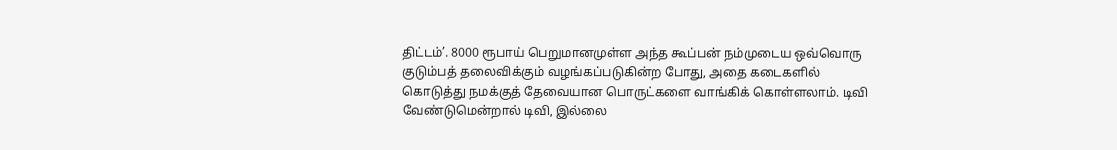திட்டம்’. 8000 ரூபாய் பெறுமானமுள்ள அந்த கூப்பன் நம்முடைய ஒவ்வொரு குடும்பத் தலைவிக்கும் வழங்கப்படுகின்ற போது, அதை கடைகளில் கொடுத்து நமக்குத் தேவையான பொருட்களை வாங்கிக் கொள்ளலாம். டிவி வேண்டுமென்றால் டிவி, இல்லை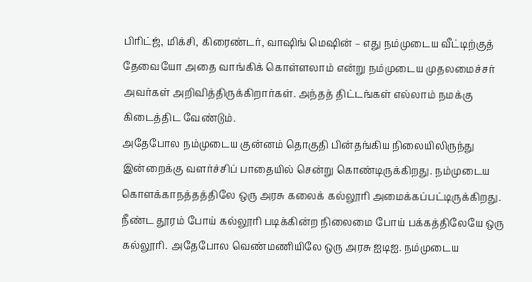பிரிட்ஜ், மிக்சி, கிரைண்டர், வாஷிங் மெஷின் – எது நம்முடைய வீட்டிற்குத் தேவையோ அதை வாங்கிக் கொள்ளலாம் என்று நம்முடைய முதலமைச்சர் அவர்கள் அறிவித்திருக்கிறார்கள். அந்தத் திட்டங்கள் எல்லாம் நமக்கு கிடைத்திட வேண்டும்.
அதேபோல நம்முடைய குன்னம் தொகுதி பின்தங்கிய நிலையிலிருந்து இன்றைக்கு வளர்ச்சிப் பாதையில் சென்று கொண்டிருக்கிறது. நம்முடைய கொளக்காநத்தத்திலே ஒரு அரசு கலைக் கல்லூரி அமைக்கப்பட்டிருக்கிறது. நீண்ட தூரம் போய் கல்லூரி படிக்கின்ற நிலைமை போய் பக்கத்திலேயே ஒரு கல்லூரி. அதேபோல வெண்மணியிலே ஒரு அரசு ஐடிஐ. நம்முடைய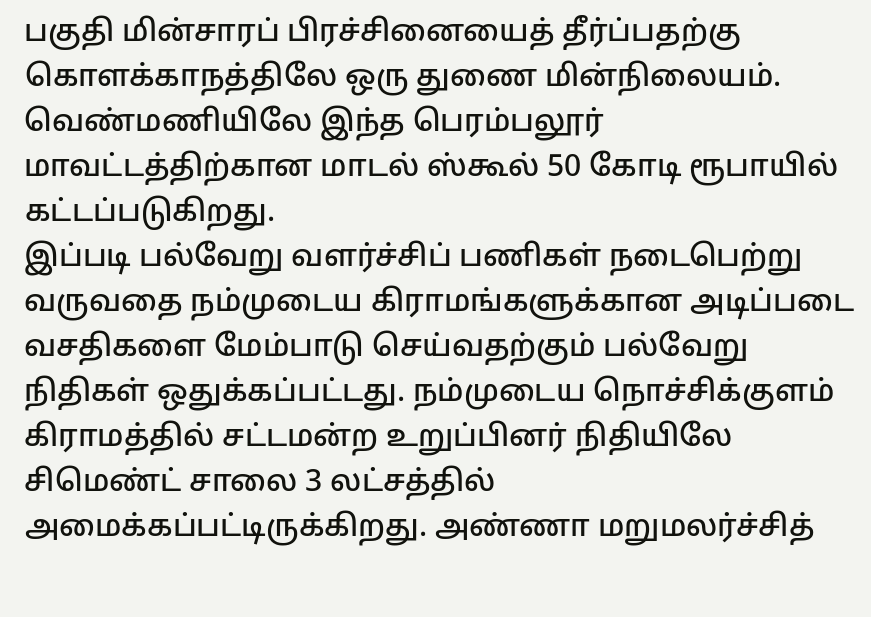பகுதி மின்சாரப் பிரச்சினையைத் தீர்ப்பதற்கு கொளக்காநத்திலே ஒரு துணை மின்நிலையம். வெண்மணியிலே இந்த பெரம்பலூர் மாவட்டத்திற்கான மாடல் ஸ்கூல் 50 கோடி ரூபாயில் கட்டப்படுகிறது.
இப்படி பல்வேறு வளர்ச்சிப் பணிகள் நடைபெற்று வருவதை நம்முடைய கிராமங்களுக்கான அடிப்படை வசதிகளை மேம்பாடு செய்வதற்கும் பல்வேறு நிதிகள் ஒதுக்கப்பட்டது. நம்முடைய நொச்சிக்குளம் கிராமத்தில் சட்டமன்ற உறுப்பினர் நிதியிலே சிமெண்ட் சாலை 3 லட்சத்தில் அமைக்கப்பட்டிருக்கிறது. அண்ணா மறுமலர்ச்சித்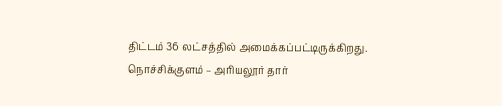திட்டம் 36 லட்சத்தில் அமைக்கப்பட்டிருக்கிறது. நொச்சிக்குளம் – அரியலூர் தார்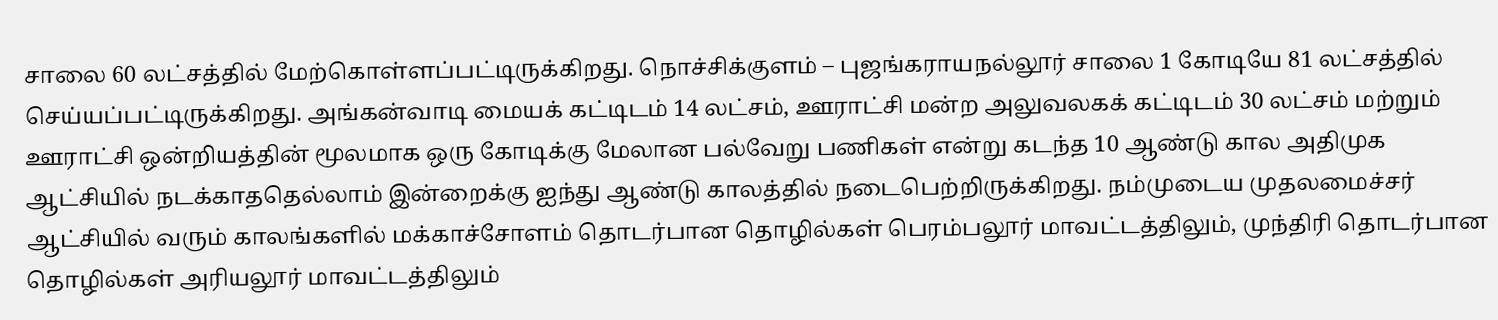சாலை 60 லட்சத்தில் மேற்கொள்ளப்பட்டிருக்கிறது. நொச்சிக்குளம் – புஜங்கராயநல்லூர் சாலை 1 கோடியே 81 லட்சத்தில் செய்யப்பட்டிருக்கிறது. அங்கன்வாடி மையக் கட்டிடம் 14 லட்சம், ஊராட்சி மன்ற அலுவலகக் கட்டிடம் 30 லட்சம் மற்றும் ஊராட்சி ஒன்றியத்தின் மூலமாக ஒரு கோடிக்கு மேலான பல்வேறு பணிகள் என்று கடந்த 10 ஆண்டு கால அதிமுக ஆட்சியில் நடக்காததெல்லாம் இன்றைக்கு ஐந்து ஆண்டு காலத்தில் நடைபெற்றிருக்கிறது. நம்முடைய முதலமைச்சர் ஆட்சியில் வரும் காலங்களில் மக்காச்சோளம் தொடர்பான தொழில்கள் பெரம்பலூர் மாவட்டத்திலும், முந்திரி தொடர்பான தொழில்கள் அரியலூர் மாவட்டத்திலும்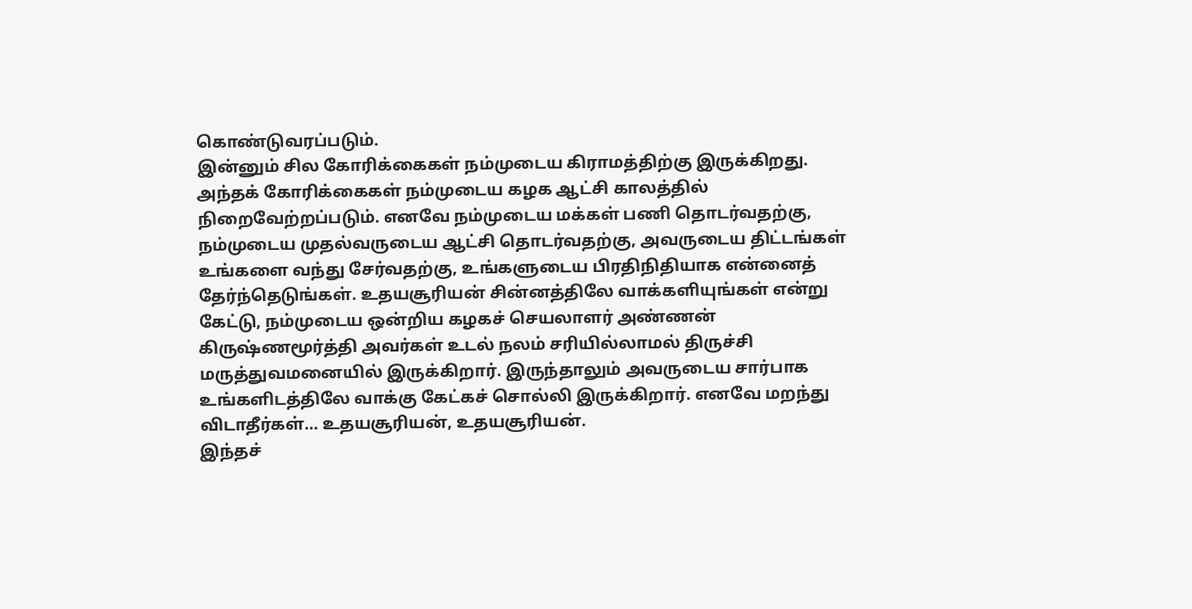கொண்டுவரப்படும்.
இன்னும் சில கோரிக்கைகள் நம்முடைய கிராமத்திற்கு இருக்கிறது. அந்தக் கோரிக்கைகள் நம்முடைய கழக ஆட்சி காலத்தில் நிறைவேற்றப்படும். எனவே நம்முடைய மக்கள் பணி தொடர்வதற்கு, நம்முடைய முதல்வருடைய ஆட்சி தொடர்வதற்கு, அவருடைய திட்டங்கள் உங்களை வந்து சேர்வதற்கு, உங்களுடைய பிரதிநிதியாக என்னைத் தேர்ந்தெடுங்கள். உதயசூரியன் சின்னத்திலே வாக்களியுங்கள் என்று கேட்டு, நம்முடைய ஒன்றிய கழகச் செயலாளர் அண்ணன் கிருஷ்ணமூர்த்தி அவர்கள் உடல் நலம் சரியில்லாமல் திருச்சி மருத்துவமனையில் இருக்கிறார். இருந்தாலும் அவருடைய சார்பாக உங்களிடத்திலே வாக்கு கேட்கச் சொல்லி இருக்கிறார். எனவே மறந்து விடாதீர்கள்… உதயசூரியன், உதயசூரியன்.
இந்தச்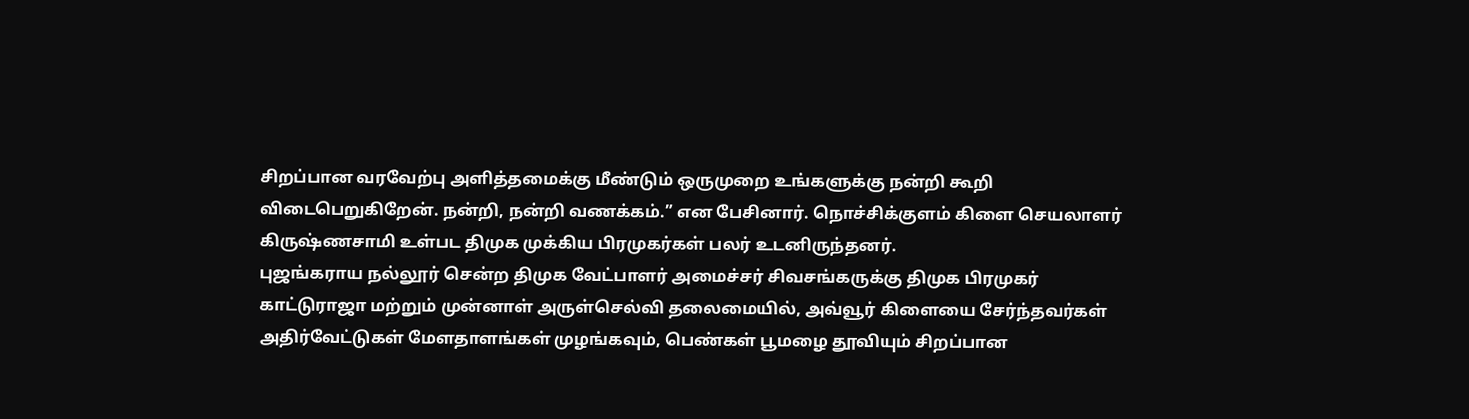சிறப்பான வரவேற்பு அளித்தமைக்கு மீண்டும் ஒருமுறை உங்களுக்கு நன்றி கூறி விடைபெறுகிறேன். நன்றி, நன்றி வணக்கம்.” என பேசினார். நொச்சிக்குளம் கிளை செயலாளர் கிருஷ்ணசாமி உள்பட திமுக முக்கிய பிரமுகர்கள் பலர் உடனிருந்தனர்.
புஜங்கராய நல்லூர் சென்ற திமுக வேட்பாளர் அமைச்சர் சிவசங்கருக்கு திமுக பிரமுகர் காட்டுராஜா மற்றும் முன்னாள் அருள்செல்வி தலைமையில், அவ்வூர் கிளையை சேர்ந்தவர்கள் அதிர்வேட்டுகள் மேளதாளங்கள் முழங்கவும், பெண்கள் பூமழை தூவியும் சிறப்பான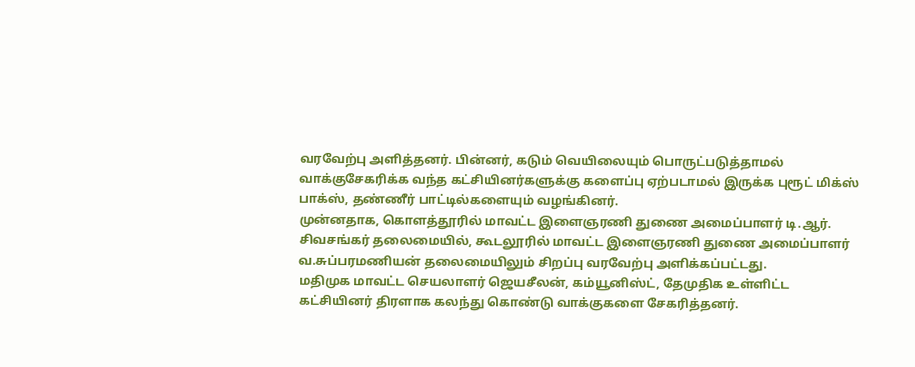வரவேற்பு அளித்தனர். பின்னர், கடும் வெயிலையும் பொருட்படுத்தாமல் வாக்குசேகரிக்க வந்த கட்சியினர்களுக்கு களைப்பு ஏற்படாமல் இருக்க புரூட் மிக்ஸ் பாக்ஸ், தண்ணீர் பாட்டில்களையும் வழங்கினர்.
முன்னதாக, கொளத்தூரில் மாவட்ட இளைஞரணி துணை அமைப்பாளர் டி.ஆர். சிவசங்கர் தலைமையில், கூடலூரில் மாவட்ட இளைஞரணி துணை அமைப்பாளர் வ.சுப்பரமணியன் தலைமையிலும் சிறப்பு வரவேற்பு அளிக்கப்பட்டது.
மதிமுக மாவட்ட செயலாளர் ஜெயசீலன், கம்யூனிஸ்ட், தேமுதிக உள்ளிட்ட கட்சியினர் திரளாக கலந்து கொண்டு வாக்குகளை சேகரித்தனர்.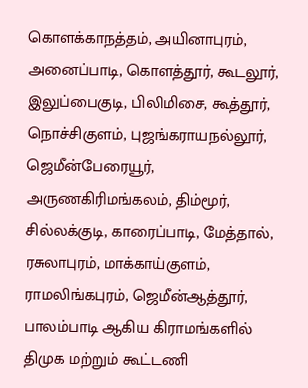கொளக்காநத்தம், அயினாபுரம், அனைப்பாடி, கொளத்தூர், கூடலூர், இலுப்பைகுடி, பிலிமிசை, கூத்தூர், நொச்சிகுளம், புஜங்கராயநல்லூர், ஜெமீன்பேரையூர், அருணகிரிமங்கலம், திம்மூர், சில்லக்குடி, காரைப்பாடி, மேத்தால், ரசுலாபுரம், மாக்காய்குளம், ராமலிங்கபுரம், ஜெமீன்ஆத்தூர், பாலம்பாடி ஆகிய கிராமங்களில் திமுக மற்றும் கூட்டணி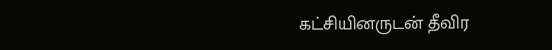கட்சியினருடன் தீவிர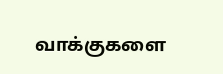வாக்குகளை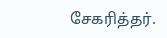சேகரித்தர்.